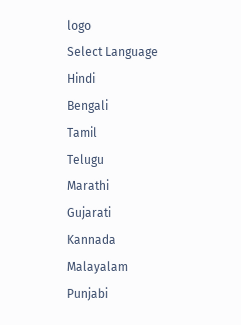logo
Select Language
Hindi
Bengali
Tamil
Telugu
Marathi
Gujarati
Kannada
Malayalam
Punjabi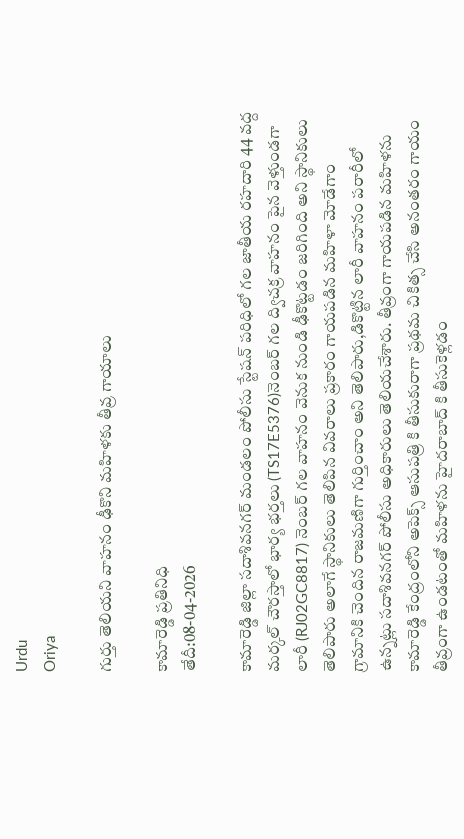Urdu
Oriya

గుర్తు తెలియని వాహనం ఢీకొని మహిళకు తీవ్ర గాయాలు

కామారెడ్డి ప్రతినిధి
తేదీ:08-04-2026

కామారెడ్డి జిల్లా సదాశివనగర్ మండలం పోలీసు స్టేషన్ పరిధిలో గల జాతీయ రహదారి 44 వద్ద మర్కల్ చౌరస్తాలో భార్య భర్తలు (TS17E5376)నెంబర్ గల ద్విచక్ర వాహనం పైన వెళ్తుండగా లారీ (RJ02GC8817) నెంబర్ గల వాహనం వెనుక నుండి ఢీకొట్టడం జరిగింది అని స్థానికులు తెలిపారు అలాగే స్థానికులు తెలిపిన వివరాలు ప్రకారం గాయపడిన మహిళా మోడేగాం గ్రామానికి చెందిన రాజమణిగా గుర్తించాం అని తెలిపారు,డికొట్టిన లారీ వాహనం పరారీలో ఉన్నట్లు సదాశివనగర్ పోలీసు అధికారులు తెలియచేశారు. తీవ్రంగా గాయపడిన మహిళను కామారెడ్డి కేంద్రంలోని అపెక్స్ ఆసుపత్రి కి తీసుకురాగా ప్రథమ చికిత్స చేసి అనంతరం గాయం తీవ్రంగా ఉండటంతో మహిళను హైదరాబాద్ కి తీసుకెళ్లడం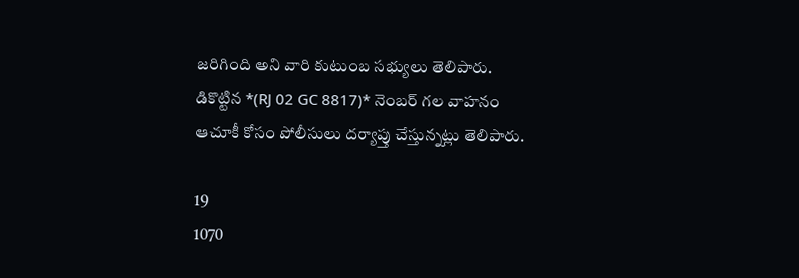జరిగింది అని వారి కుటుంబ సభ్యులు తెలిపారు. డికొట్టిన *(RJ 02 GC 8817)* నెంబర్ గల వాహనం ఆచూకీ కోసం పోలీసులు దర్యాప్తు చేస్తున్నట్లు తెలిపారు.

19
1070